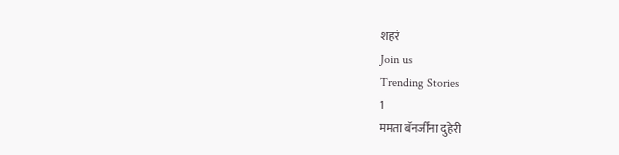शहरं
Join us
Trending Stories
1
ममता बॅनर्जींना दुहेरी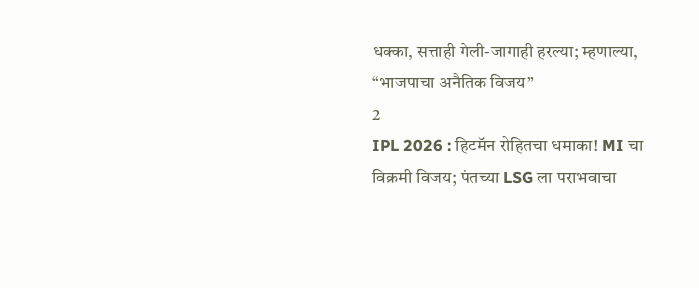धक्का, सत्ताही गेली-जागाही हरल्या; म्हणाल्या, “भाजपाचा अनैतिक विजय”
2
IPL 2026 : हिटमॅन रोहितचा धमाका! MI चा विक्रमी विजय; पंतच्या LSG ला पराभवाचा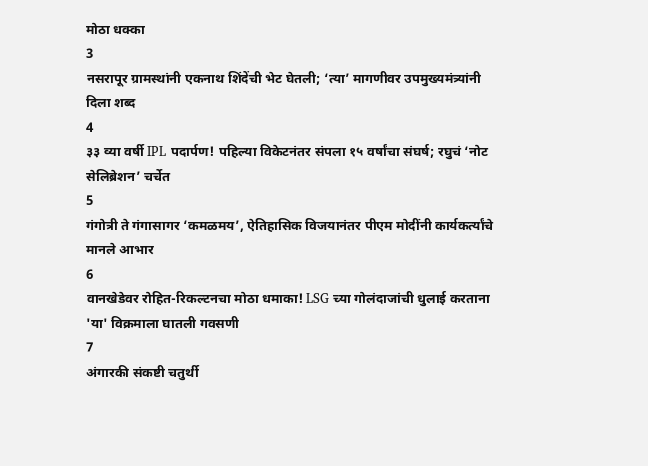मोठा धक्का
3
नसरापूर ग्रामस्थांनी एकनाथ शिंदेंची भेट घेतली; ‘त्या’ मागणीवर उपमुख्यमंत्र्यांनी दिला शब्द
4
३३ व्या वर्षी IPL पदार्पण! पहिल्या विकेटनंतर संपला १५ वर्षांचा संघर्ष; रघुचं ‘नोट सेलिब्रेशन’ चर्चेत
5
गंगोत्री ते गंगासागर ‘कमळमय’, ऐतिहासिक विजयानंतर पीएम मोदींनी कार्यकर्त्यांचे मानले आभार
6
वानखेडेवर रोहित-रिकल्टनचा मोठा धमाका! LSG च्या गोलंदाजांची धुलाई करताना 'या' विक्रमाला घातली गवसणी
7
अंगारकी संकष्टी चतुर्थी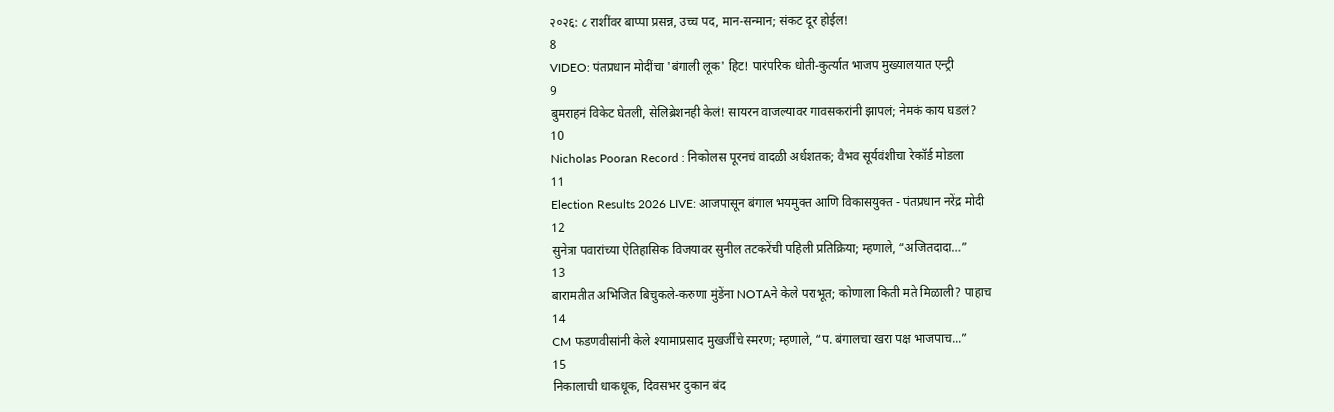२०२६: ८ राशींवर बाप्पा प्रसन्न, उच्च पद, मान-सन्मान; संकट दूर होईल!
8
VIDEO: पंतप्रधान मोदींचा 'बंगाली लूक' हिट! पारंपरिक धोती-कुर्त्यात भाजप मुख्यालयात एन्ट्री
9
बुमराहनं विकेट घेतली, सेलिब्रेशनही केलं! सायरन वाजल्यावर गावसकरांनी झापलं; नेमकं काय घडलं?
10
Nicholas Pooran Record : निकोलस पूरनचं वादळी अर्धशतक; वैभव सूर्यवंशीचा रेकॉर्ड मोडला
11
Election Results 2026 LIVE: आजपासून बंगाल भयमुक्त आणि विकासयुक्त - पंतप्रधान नरेंद्र मोदी
12
सुनेत्रा पवारांच्या ऐतिहासिक विजयावर सुनील तटकरेंची पहिली प्रतिक्रिया; म्हणाले, “अजितदादा…”
13
बारामतीत अभिजित बिचुकले-करुणा मुंडेंना NOTAने केले पराभूत; कोणाला किती मते मिळाली? पाहाच
14
CM फडणवीसांनी केले श्यामाप्रसाद मुखर्जींचे स्मरण; म्हणाले, “प. बंगालचा खरा पक्ष भाजपाच...”
15
निकालाची धाकधूक, दिवसभर दुकान बंद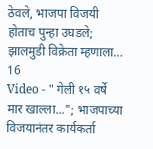ठेवले, भाजपा विजयी होताच पुन्हा उघडले; झालमुडी विक्रेता म्हणाला…
16
Video - " गेली १५ वर्षे मार खाल्ला..."; भाजपाच्या विजयानंतर कार्यकर्ता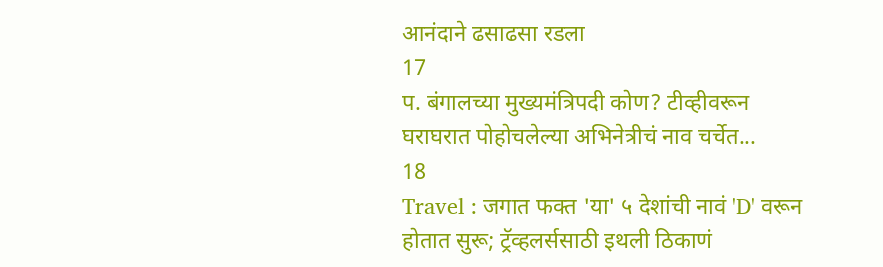आनंदाने ढसाढसा रडला
17
प. बंगालच्या मुख्यमंत्रिपदी कोण? टीव्हीवरून घराघरात पोहोचलेल्या अभिनेत्रीचं नाव चर्चेत...
18
Travel : जगात फक्त 'या' ५ देशांची नावं 'D' वरून होतात सुरू; ट्रॅव्हलर्ससाठी इथली ठिकाणं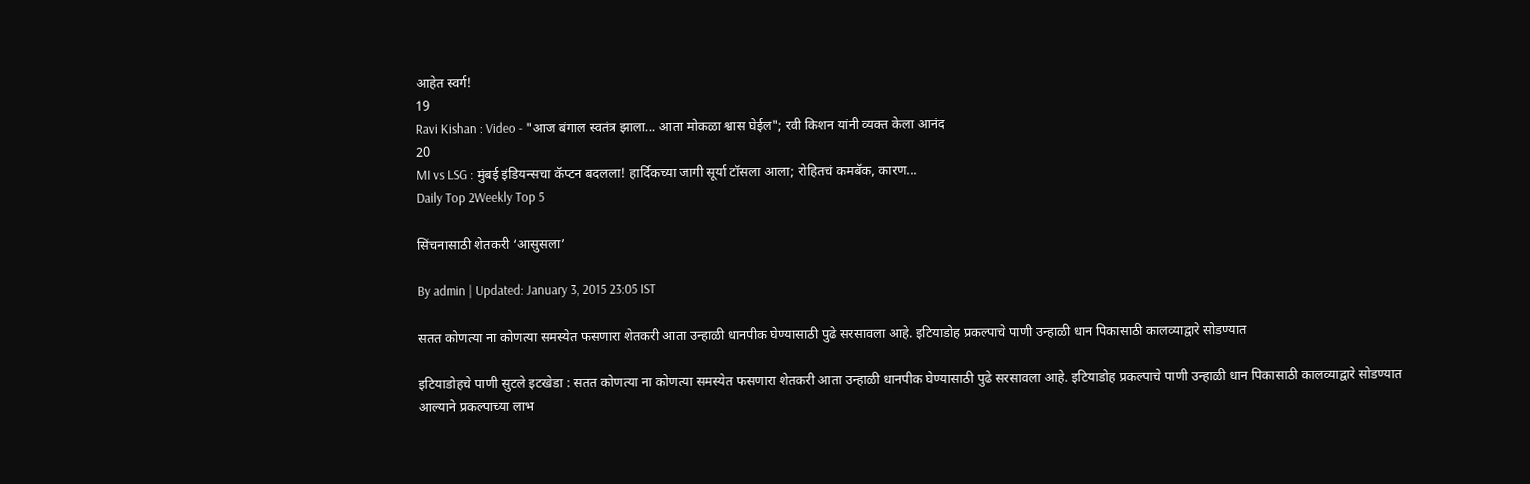आहेत स्वर्ग!
19
Ravi Kishan : Video - "आज बंगाल स्वतंत्र झाला... आता मोकळा श्वास घेईल"; रवी किशन यांनी व्यक्त केला आनंद
20
MI vs LSG : मुंबई इंडियन्सचा कॅप्टन बदलला! हार्दिकच्या जागी सूर्या टॉसला आला; रोहितचं कमबॅक, कारण...
Daily Top 2Weekly Top 5

सिंचनासाठी शेतकरी ‘आसुसला’

By admin | Updated: January 3, 2015 23:05 IST

सतत कोणत्या ना कोणत्या समस्येत फसणारा शेतकरी आता उन्हाळी धानपीक घेण्यासाठी पुढे सरसावला आहे. इटियाडोह प्रकल्पाचे पाणी उन्हाळी धान पिकासाठी कालव्याद्वारे सोडण्यात

इटियाडोहचे पाणी सुटले इटखेडा : सतत कोणत्या ना कोणत्या समस्येत फसणारा शेतकरी आता उन्हाळी धानपीक घेण्यासाठी पुढे सरसावला आहे. इटियाडोह प्रकल्पाचे पाणी उन्हाळी धान पिकासाठी कालव्याद्वारे सोडण्यात आल्याने प्रकल्पाच्या लाभ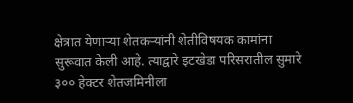क्षेत्रात येणाऱ्या शेतकऱ्यांनी शेतीविषयक कामांना सुरूवात केली आहे. त्याद्वारे इटखेडा परिसरातील सुमारे ३०० हेक्टर शेतजमिनीला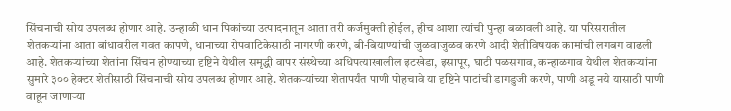सिंचनाची सोय उपलब्ध होणार आहे. उन्हाळी धान पिकांच्या उत्पादनातून आता तरी कर्जमुक्ती होईल, हीच आशा त्यांची पुन्हा बळावली आहे. या परिसरातील शेतकऱ्यांना आता बांधावरील गवत कापणे, धानाच्या रोपवाटिकेसाठी नागरणी करणे, बी-बियाण्यांची जुळवाजुळव करणे आदी शेतीविषयक कामांची लगबग वाढली आहे. शेतकऱ्यांच्या शेतांना सिंचन होण्याच्या दृष्टिने येथील समृद्धी वापर संस्थेच्या अधिपत्याखालील इटखेडा, इसापूर, घाटी पळसगाव, कन्हाळगाव येथील शेतकऱ्यांना सुमारे ३०० हेक्टर शेतीसाठी सिंचनाची सोय उपलब्ध होणार आहे. शेतकऱ्यांच्या शेतापर्यंत पाणी पोहचावे या दृष्टिने पाटांची डागडुजी करणे, पाणी अडू नये यासाठी पाणी वाहून जाणाऱ्या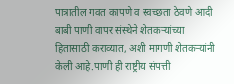पात्रातील गवत कापणे व स्वच्छता ठेवणे आदी बाबी पाणी वापर संस्थेने शेतकऱ्यांच्या हितासाठी कराव्यात, अशी मागणी शेतकऱ्यांनी केली आहे.पाणी ही राष्ट्रीय संपत्ती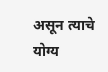असून त्याचे योग्य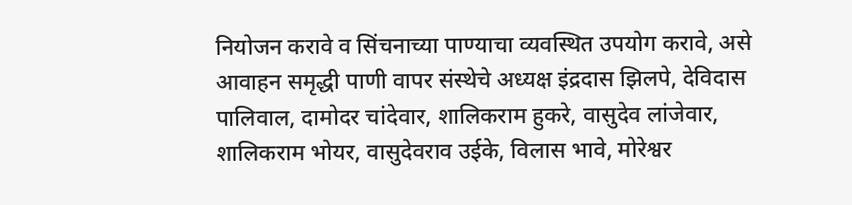नियोजन करावे व सिंचनाच्या पाण्याचा व्यवस्थित उपयोग करावे, असे आवाहन समृद्धी पाणी वापर संस्थेचे अध्यक्ष इंद्रदास झिलपे, देविदास पालिवाल, दामोदर चांदेवार, शालिकराम हुकरे, वासुदेव लांजेवार, शालिकराम भोयर, वासुदेवराव उईके, विलास भावे, मोरेश्वर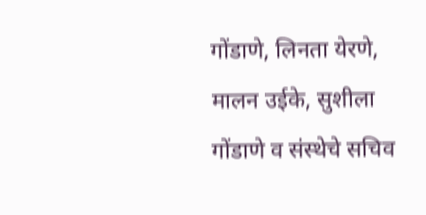गोंडाणे, लिनता येरणे, मालन उईके, सुशीला गोंडाणे व संस्थेचे सचिव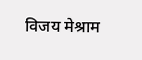विजय मेश्राम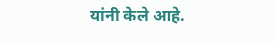यांनी केले आहे.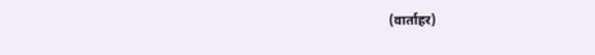(वार्ताहर)